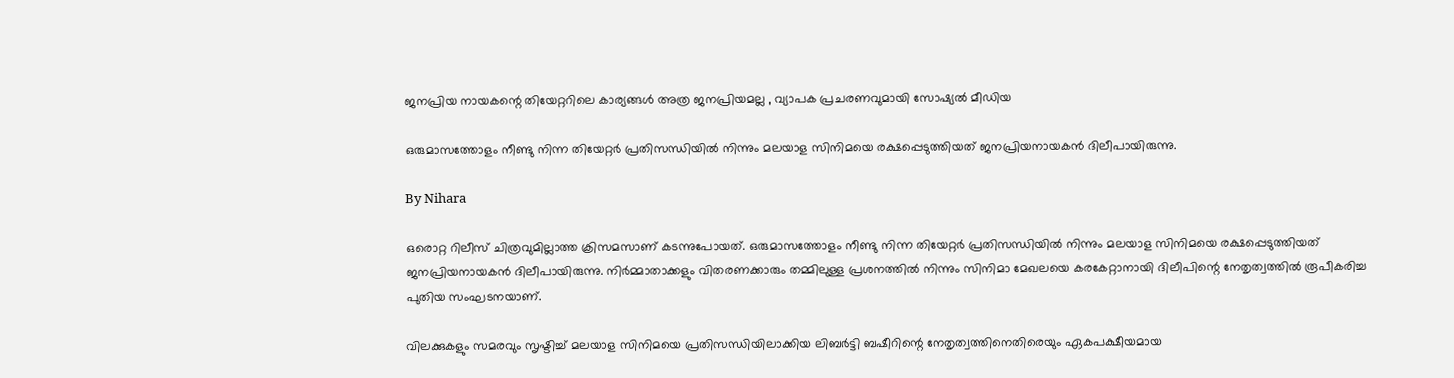ജനപ്രിയ നായകന്റെ തിയേറ്ററിലെ കാര്യങ്ങള്‍ അത്ര ജനപ്രിയമല്ല , വ്യാപക പ്രചരണവുമായി സോഷ്യല്‍ മീഡിയ

ഒരുമാസത്തോളം നീണ്ടു നിന്ന തിയേറ്റര്‍ പ്രതിസന്ധിയില്‍ നിന്നും മലയാള സിനിമയെ രക്ഷപ്പെടുത്തിയത് ജനപ്രിയനായകന്‍ ദിലീപായിരുന്നു.

By Nihara

ഒരൊറ്റ റിലീസ് ചിത്രവുമില്ലാത്ത ക്രിസമസാണ് കടന്നുപോയത്. ഒരുമാസത്തോളം നീണ്ടു നിന്ന തിയേറ്റര്‍ പ്രതിസന്ധിയില്‍ നിന്നും മലയാള സിനിമയെ രക്ഷപ്പെടുത്തിയത് ജനപ്രിയനായകന്‍ ദിലീപായിരുന്നു. നിര്‍മ്മാതാക്കളും വിതരണക്കാരും തമ്മിലുള്ള പ്രശനത്തില്‍ നിന്നും സിനിമാ മേഖലയെ കരകേറ്റാനായി ദിലീപിന്റെ നേതൃത്വത്തില്‍ രൂപീകരിച്ച പുതിയ സംഘടനയാണ്.

വിലക്കുകളും സമരവും സൃഷ്ടിച്ച് മലയാള സിനിമയെ പ്രതിസന്ധിയിലാക്കിയ ലിബര്‍ട്ടി ബഷീറിന്റെ നേതൃത്വത്തിനെതിരെയും ഏകപക്ഷീയമായ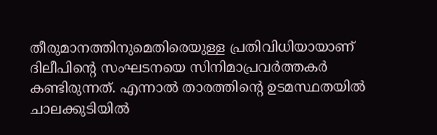തീരുമാനത്തിനുമെതിരെയുള്ള പ്രതിവിധിയായാണ് ദിലീപിന്റെ സംഘടനയെ സിനിമാപ്രവര്‍ത്തകര്‍ കണ്ടിരുന്നത്. എന്നാല്‍ താരത്തിന്റെ ഉടമസ്ഥതയില്‍ ചാലക്കുടിയില്‍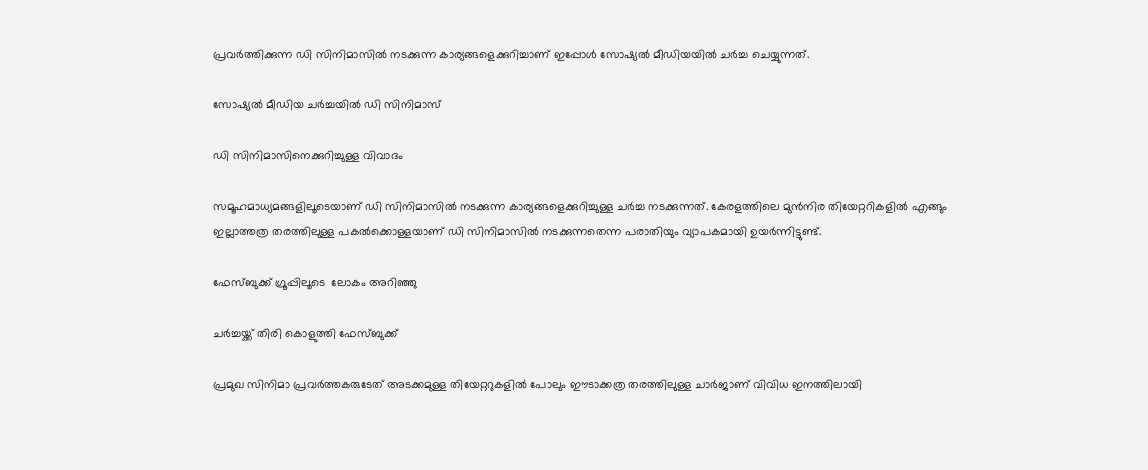പ്രവര്‍ത്തിക്കുന്ന ഡി സിനിമാസില്‍ നടക്കുന്ന കാര്യങ്ങളെക്കുറിച്ചാണ് ഇപ്പോള്‍ സോഷ്യല്‍ മീഡിയയില്‍ ചര്‍ച്ച ചെയ്യുന്നത്.

സോഷ്യല്‍ മീഡിയ ചര്‍ച്ചയില്‍ ഡി സിനിമാസ്

ഡി സിനിമാസിനെക്കുറിച്ചുള്ള വിവാദം

സമൂഹമാധ്യമങ്ങളിലൂടെയാണ് ഡി സിനിമാസില്‍ നടക്കുന്ന കാര്യങ്ങളെക്കുറിച്ചുള്ള ചര്‍ച്ച നടക്കുന്നത്. കേരളത്തിലെ മുന്‍നിര തിയേറ്ററികളില്‍ എങ്ങും ഇല്ലാത്തത്ര തരത്തിലുള്ള പകല്‍ക്കൊള്ളയാണ് ഡി സിനിമാസില്‍ നടക്കുന്നതെന്ന പരാതിയും വ്യാപകമായി ഉയര്‍ന്നിട്ടുണ്ട്.

ഫേസ്ബുക്ക് ഗ്രൂപ്പിലൂടെ  ലോകം അറിഞ്ഞു

ചര്‍ച്ചയ്ക്ക് തിരി കൊളുത്തി ഫേസ്ബുക്ക്

പ്രമുഖ സിനിമാ പ്രവര്‍ത്തകരുടേത് അടക്കമുള്ള തിയേറ്ററുകളില്‍ പോലും ഈടാക്കത്ര തരത്തിലുള്ള ചാര്‍ജാണ് വിവിധ ഇനത്തിലായി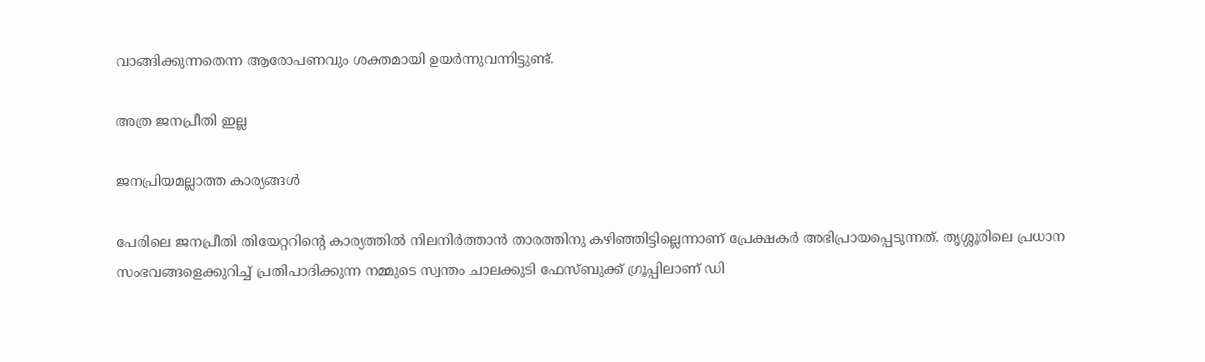വാങ്ങിക്കുന്നതെന്ന ആരോപണവും ശക്തമായി ഉയര്‍ന്നുവന്നിട്ടുണ്ട്.

അത്ര ജനപ്രീതി ഇല്ല

ജനപ്രിയമല്ലാത്ത കാര്യങ്ങള്‍

പേരിലെ ജനപ്രീതി തിയേറ്ററിന്റെ കാര്യത്തില്‍ നിലനിര്‍ത്താന്‍ താരത്തിനു കഴിഞ്ഞിട്ടില്ലെന്നാണ് പ്രേക്ഷകര്‍ അഭിപ്രായപ്പെടുന്നത്. തൃശ്ശൂരിലെ പ്രധാന സംഭവങ്ങളെക്കുറിച്ച് പ്രതിപാദിക്കുന്ന നമ്മുടെ സ്വന്തം ചാലക്കുടി ഫേസ്ബുക്ക് ഗ്രൂപ്പിലാണ് ഡി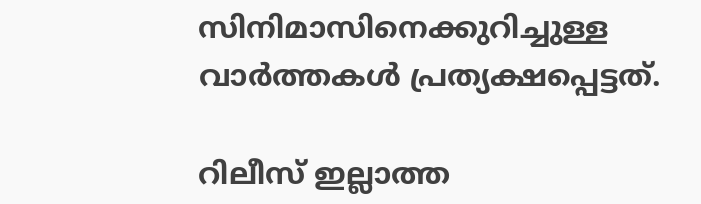സിനിമാസിനെക്കുറിച്ചുള്ള വാര്‍ത്തകള്‍ പ്രത്യക്ഷപ്പെട്ടത്.

റിലീസ് ഇല്ലാത്ത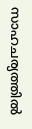സാഹചര്യത്തില്‍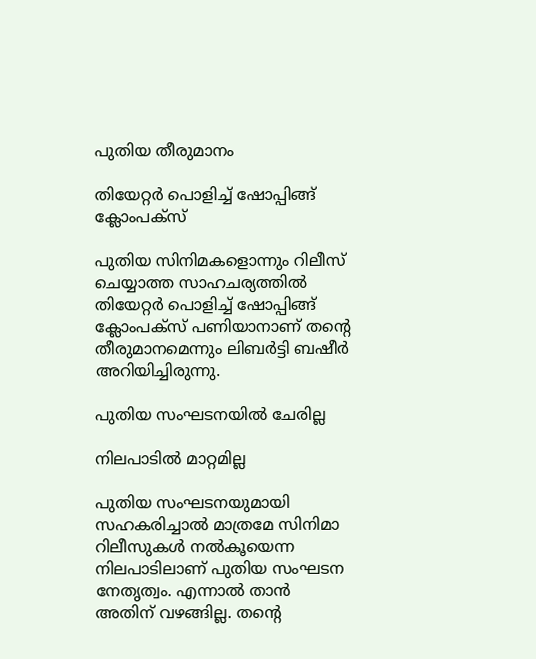പുതിയ തീരുമാനം

തിയേറ്റര്‍ പൊളിച്ച് ഷോപ്പിങ്ങ് ക്ലോംപക്‌സ്

പുതിയ സിനിമകളൊന്നും റിലീസ് ചെയ്യാത്ത സാഹചര്യത്തില്‍ തിയേറ്റര്‍ പൊളിച്ച് ഷോപ്പിങ്ങ് ക്ലോംപക്‌സ് പണിയാനാണ് തന്റെ തീരുമാനമെന്നും ലിബര്‍ട്ടി ബഷീര്‍ അറിയിച്ചിരുന്നു.

പുതിയ സംഘടനയില്‍ ചേരില്ല

നിലപാടില്‍ മാറ്റമില്ല

പുതിയ സംഘടനയുമായി സഹകരിച്ചാല്‍ മാത്രമേ സിനിമാ റിലീസുകള്‍ നല്‍കൂയെന്ന നിലപാടിലാണ് പുതിയ സംഘടന നേതൃത്വം. എന്നാല്‍ താന്‍ അതിന് വഴങ്ങില്ല. തന്റെ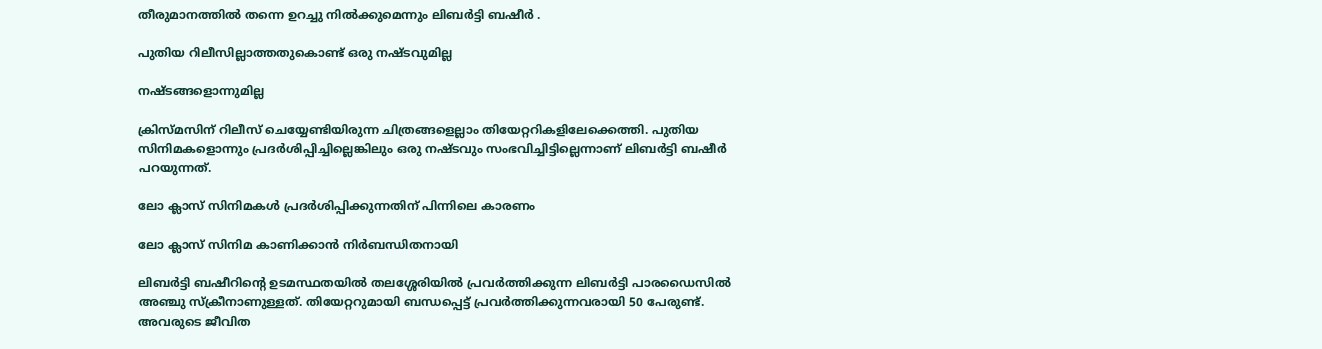തീരുമാനത്തില്‍ തന്നെ ഉറച്ചു നില്‍ക്കുമെന്നും ലിബര്‍ട്ടി ബഷീര്‍ .

പുതിയ റിലീസില്ലാത്തതുകൊണ്ട് ഒരു നഷ്ടവുമില്ല

നഷ്ടങ്ങളൊന്നുമില്ല

ക്രിസ്മസിന് റിലീസ് ചെയ്യേണ്ടിയിരുന്ന ചിത്രങ്ങളെല്ലാം തിയേറ്ററികളിലേക്കെത്തി. പുതിയ സിനിമകളൊന്നും പ്രദര്‍ശിപ്പിച്ചില്ലെങ്കിലും ഒരു നഷ്ടവും സംഭവിച്ചിട്ടില്ലെന്നാണ് ലിബര്‍ട്ടി ബഷീര്‍ പറയുന്നത്.

ലോ ക്ലാസ് സിനിമകള്‍ പ്രദര്‍ശിപ്പിക്കുന്നതിന് പിന്നിലെ കാരണം

ലോ ക്ലാസ് സിനിമ കാണിക്കാന്‍ നിര്‍ബന്ധിതനായി

ലിബര്‍ട്ടി ബഷീറിന്റെ ഉടമസ്ഥതയില്‍ തലശ്ശേരിയില്‍ പ്രവര്‍ത്തിക്കുന്ന ലിബര്‍ട്ടി പാരഡൈസില്‍ അഞ്ചു സ്‌ക്രീനാണുള്ളത്. തിയേറ്ററുമായി ബന്ധപ്പെട്ട് പ്രവര്‍ത്തിക്കുന്നവരായി 50 പേരുണ്ട്. അവരുടെ ജീവിത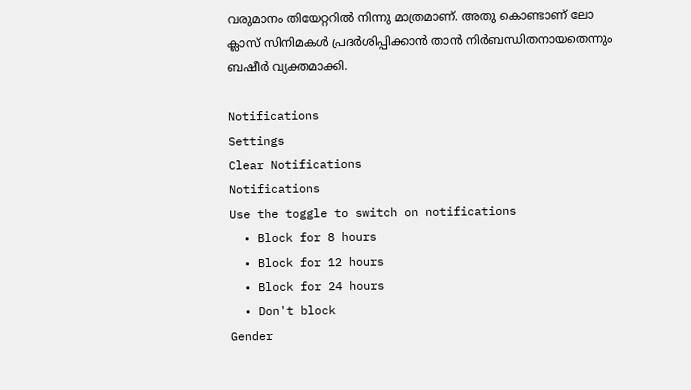വരുമാനം തിയേറ്ററില്‍ നിന്നു മാത്രമാണ്. അതു കൊണ്ടാണ് ലോ ക്ലാസ് സിനിമകള്‍ പ്രദര്‍ശിപ്പിക്കാന്‍ താന്‍ നിര്‍ബന്ധിതനായതെന്നും ബഷീര്‍ വ്യക്തമാക്കി.

Notifications
Settings
Clear Notifications
Notifications
Use the toggle to switch on notifications
  • Block for 8 hours
  • Block for 12 hours
  • Block for 24 hours
  • Don't block
Gender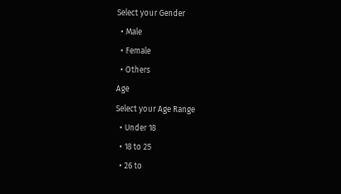Select your Gender
  • Male
  • Female
  • Others
Age
Select your Age Range
  • Under 18
  • 18 to 25
  • 26 to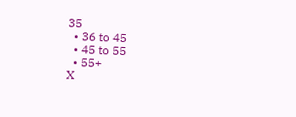35
  • 36 to 45
  • 45 to 55
  • 55+
X